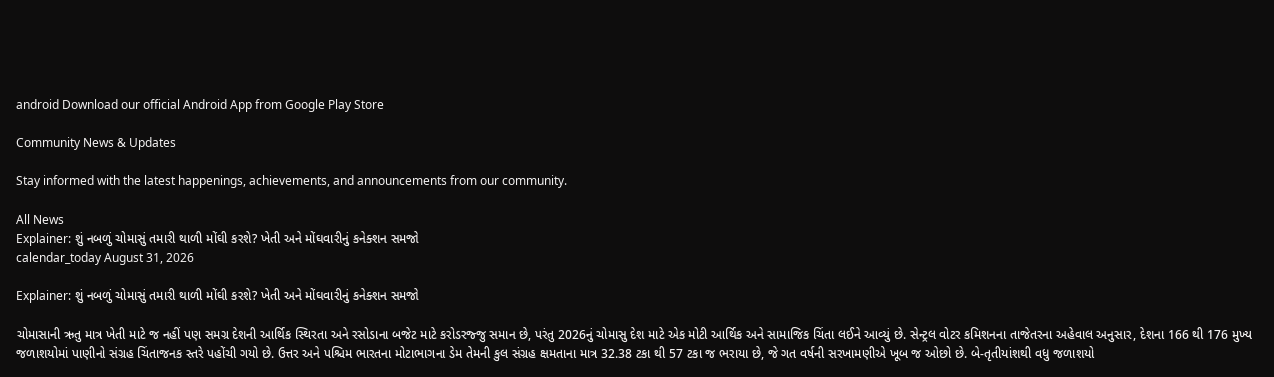android Download our official Android App from Google Play Store

Community News & Updates

Stay informed with the latest happenings, achievements, and announcements from our community.

All News
Explainer: શું નબળું ચોમાસું તમારી થાળી મોંઘી કરશે? ખેતી અને મોંઘવારીનું કનેક્શન સમજો
calendar_today August 31, 2026

Explainer: શું નબળું ચોમાસું તમારી થાળી મોંઘી કરશે? ખેતી અને મોંઘવારીનું કનેક્શન સમજો

ચોમાસાની ઋતુ માત્ર ખેતી માટે જ નહીં પણ સમગ્ર દેશની આર્થિક સ્થિરતા અને રસોડાના બજેટ માટે કરોડરજ્જુ સમાન છે, પરંતુ 2026નું ચોમાસુ દેશ માટે એક મોટી આર્થિક અને સામાજિક ચિંતા લઈને આવ્યું છે. સેન્ટ્રલ વોટર કમિશનના તાજેતરના અહેવાલ અનુસાર, દેશના 166 થી 176 મુખ્ય જળાશયોમાં પાણીનો સંગ્રહ ચિંતાજનક સ્તરે પહોંચી ગયો છે. ઉત્તર અને પશ્ચિમ ભારતના મોટાભાગના ડેમ તેમની કુલ સંગ્રહ ક્ષમતાના માત્ર 32.38 ટકા થી 57 ટકા જ ભરાયા છે, જે ગત વર્ષની સરખામણીએ ખૂબ જ ઓછો છે. બે-તૃતીયાંશથી વધુ જળાશયો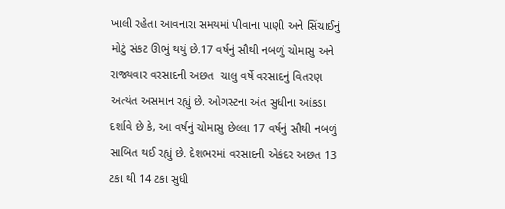ખાલી રહેતા આવનારા સમયમાં પીવાના પાણી અને સિંચાઈનું મોટું સંકટ ઊભું થયું છે.17 વર્ષનું સૌથી નબળું ચોમાસુ અને રાજ્યવાર વરસાદની અછત  ચાલુ વર્ષે વરસાદનું વિતરણ અત્યંત અસમાન રહ્યું છે. ઓગસ્ટના અંત સુધીના આંકડા દર્શાવે છે કે, આ વર્ષનું ચોમાસુ છેલ્લા 17 વર્ષનું સૌથી નબળું સાબિત થઈ રહ્યું છે. દેશભરમાં વરસાદની એકંદર અછત 13 ટકા થી 14 ટકા સુધી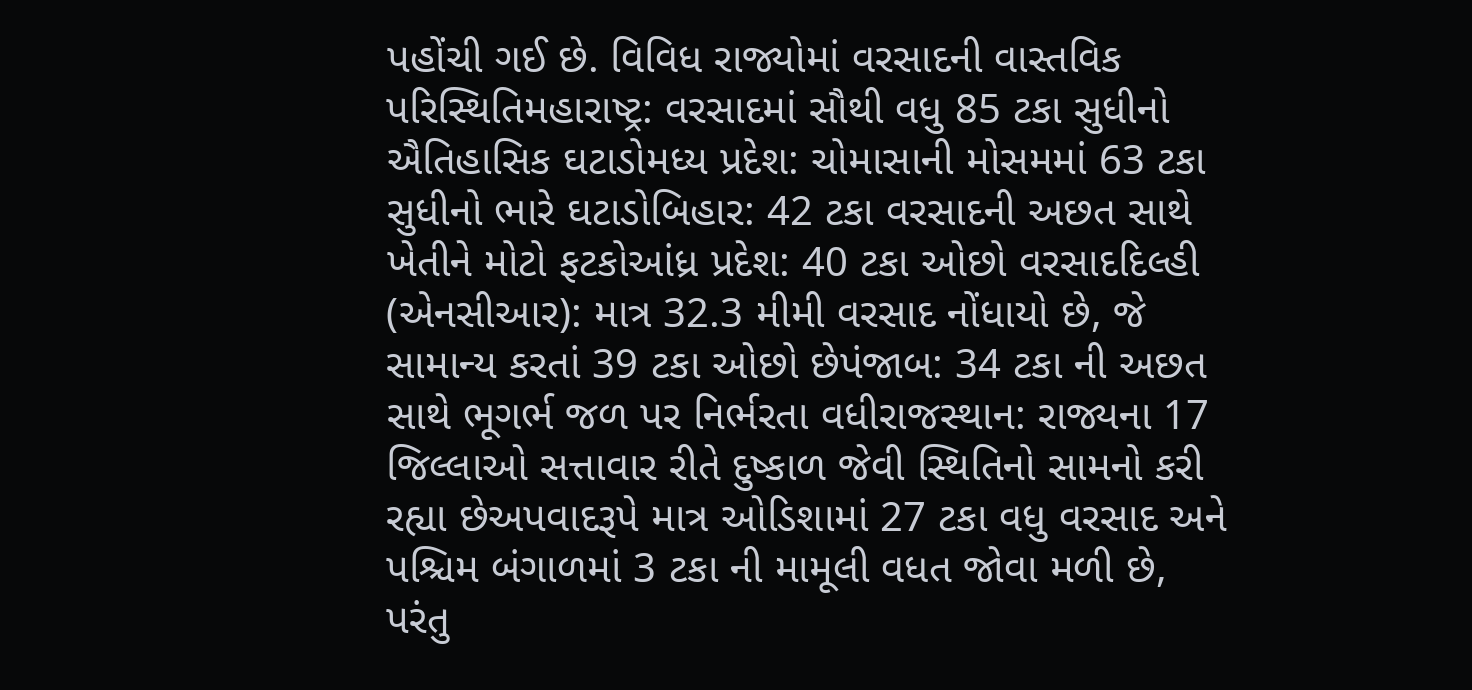પહોંચી ગઈ છે. વિવિધ રાજ્યોમાં વરસાદની વાસ્તવિક પરિસ્થિતિમહારાષ્ટ્ર: વરસાદમાં સૌથી વધુ 85 ટકા સુધીનો ઐતિહાસિક ઘટાડોમધ્ય પ્રદેશ: ચોમાસાની મોસમમાં 63 ટકા સુધીનો ભારે ઘટાડોબિહાર: 42 ટકા વરસાદની અછત સાથે ખેતીને મોટો ફટકોઆંધ્ર પ્રદેશ: 40 ટકા ઓછો વરસાદદિલ્હી (એનસીઆર): માત્ર 32.3 મીમી વરસાદ નોંધાયો છે, જે સામાન્ય કરતાં 39 ટકા ઓછો છેપંજાબ: 34 ટકા ની અછત સાથે ભૂગર્ભ જળ પર નિર્ભરતા વધીરાજસ્થાન: રાજ્યના 17 જિલ્લાઓ સત્તાવાર રીતે દુષ્કાળ જેવી સ્થિતિનો સામનો કરી રહ્યા છેઅપવાદરૂપે માત્ર ઓડિશામાં 27 ટકા વધુ વરસાદ અને પશ્ચિમ બંગાળમાં 3 ટકા ની મામૂલી વધત જોવા મળી છે, પરંતુ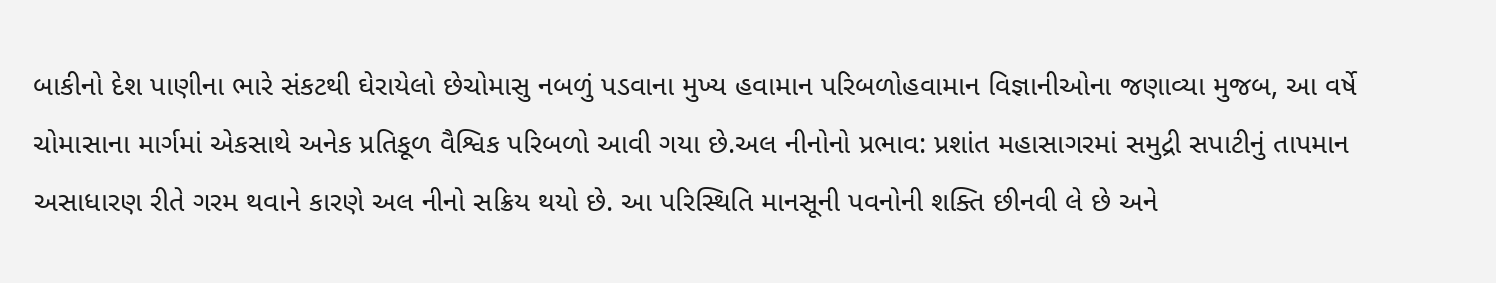બાકીનો દેશ પાણીના ભારે સંકટથી ઘેરાયેલો છેચોમાસુ નબળું પડવાના મુખ્ય હવામાન પરિબળોહવામાન વિજ્ઞાનીઓના જણાવ્યા મુજબ, આ વર્ષે ચોમાસાના માર્ગમાં એકસાથે અનેક પ્રતિકૂળ વૈશ્વિક પરિબળો આવી ગયા છે.અલ નીનોનો પ્રભાવ: પ્રશાંત મહાસાગરમાં સમુદ્રી સપાટીનું તાપમાન અસાધારણ રીતે ગરમ થવાને કારણે અલ નીનો સક્રિય થયો છે. આ પરિસ્થિતિ માનસૂની પવનોની શક્તિ છીનવી લે છે અને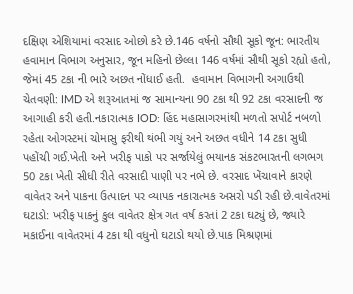દક્ષિણ એશિયામાં વરસાદ ઓછો કરે છે.146 વર્ષનો સૌથી સૂકો જૂન: ભારતીય હવામાન વિભાગ અનુસાર, જૂન મહિનો છેલ્લા 146 વર્ષમાં સૌથી સૂકો રહ્યો હતો, જેમાં 45 ટકા ની ભારે અછત નોંધાઈ હતી.  હવામાન વિભાગની અગાઉથી ચેતવણી: IMD એ શરૂઆતમાં જ સામાન્યના 90 ટકા થી 92 ટકા વરસાદની જ આગાહી કરી હતી.નકારાત્મક IOD: હિંદ મહાસાગરમાંથી મળતો સપોર્ટ નબળો રહેતા ઓગસ્ટમાં ચોમાસુ ફરીથી થંભી ગયું અને અછત વધીને 14 ટકા સુધી પહોંચી ગઈ.ખેતી અને ખરીફ પાકો પર સર્જાયેલું ભયાનક સંકટભારતની લગભગ 50 ટકા ખેતી સીધી રીતે વરસાદી પાણી પર નભે છે. વરસાદ ખેંચાવાને કારણે વાવેતર અને પાકના ઉત્પાદન પર વ્યાપક નકારાત્મક અસરો પડી રહી છે.વાવેતરમાં ઘટાડો: ખરીફ પાકનું કુલ વાવેતર ક્ષેત્ર ગત વર્ષ કરતાં 2 ટકા ઘટ્યું છે, જ્યારે મકાઈના વાવેતરમાં 4 ટકા થી વધુનો ઘટાડો થયો છે.પાક મિશ્રણમાં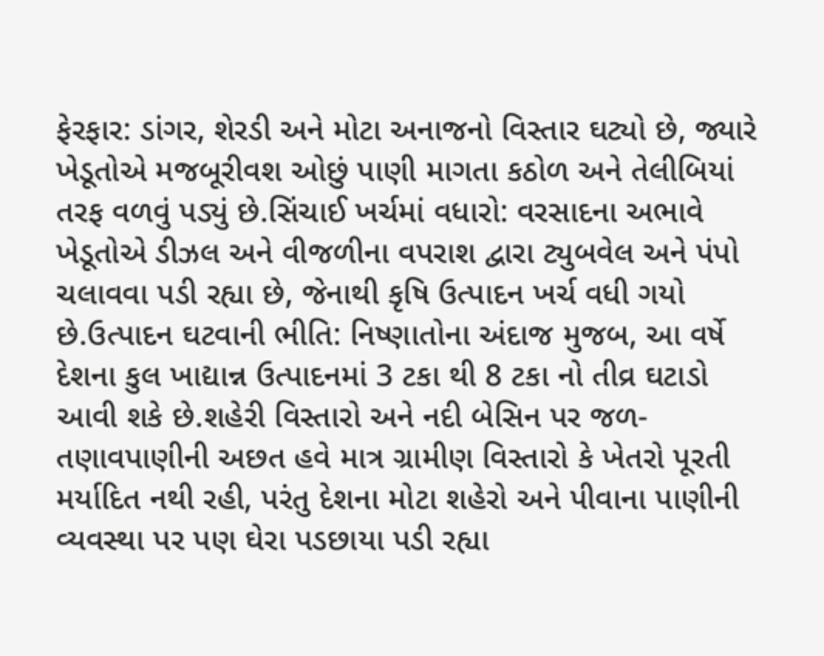ફેરફાર: ડાંગર, શેરડી અને મોટા અનાજનો વિસ્તાર ઘટ્યો છે, જ્યારે ખેડૂતોએ મજબૂરીવશ ઓછું પાણી માગતા કઠોળ અને તેલીબિયાં તરફ વળવું પડ્યું છે.સિંચાઈ ખર્ચમાં વધારો: વરસાદના અભાવે ખેડૂતોએ ડીઝલ અને વીજળીના વપરાશ દ્વારા ટ્યુબવેલ અને પંપો ચલાવવા પડી રહ્યા છે, જેનાથી કૃષિ ઉત્પાદન ખર્ચ વધી ગયો છે.ઉત્પાદન ઘટવાની ભીતિ: નિષ્ણાતોના અંદાજ મુજબ, આ વર્ષે દેશના કુલ ખાદ્યાન્ન ઉત્પાદનમાં 3 ટકા થી 8 ટકા નો તીવ્ર ઘટાડો આવી શકે છે.શહેરી વિસ્તારો અને નદી બેસિન પર જળ-તણાવપાણીની અછત હવે માત્ર ગ્રામીણ વિસ્તારો કે ખેતરો પૂરતી મર્યાદિત નથી રહી, પરંતુ દેશના મોટા શહેરો અને પીવાના પાણીની વ્યવસ્થા પર પણ ઘેરા પડછાયા પડી રહ્યા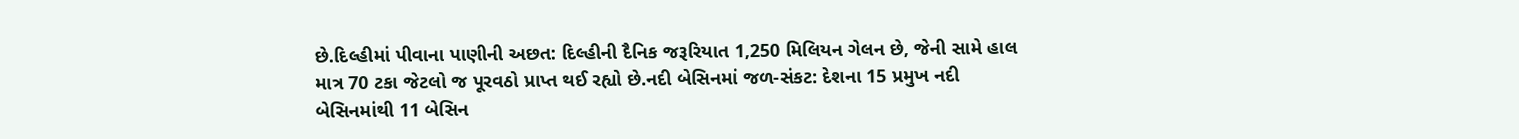છે.દિલ્હીમાં પીવાના પાણીની અછત: દિલ્હીની દૈનિક જરૂરિયાત 1,250 મિલિયન ગેલન છે, જેની સામે હાલ માત્ર 70 ટકા જેટલો જ પૂરવઠો પ્રાપ્ત થઈ રહ્યો છે.નદી બેસિનમાં જળ-સંકટ: દેશના 15 પ્રમુખ નદી બેસિનમાંથી 11 બેસિન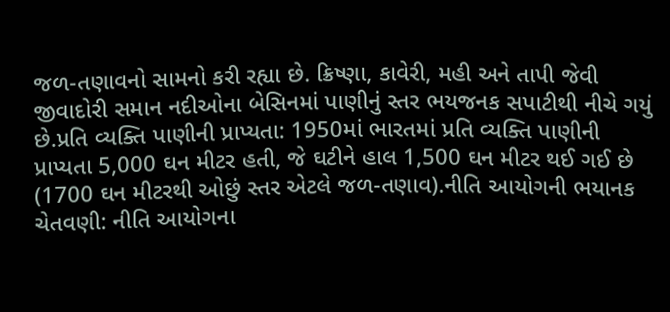જળ-તણાવનો સામનો કરી રહ્યા છે. ક્રિષ્ણા, કાવેરી, મહી અને તાપી જેવી જીવાદોરી સમાન નદીઓના બેસિનમાં પાણીનું સ્તર ભયજનક સપાટીથી નીચે ગયું છે.પ્રતિ વ્યક્તિ પાણીની પ્રાપ્યતા: 1950માં ભારતમાં પ્રતિ વ્યક્તિ પાણીની પ્રાપ્યતા 5,000 ઘન મીટર હતી, જે ઘટીને હાલ 1,500 ઘન મીટર થઈ ગઈ છે (1700 ઘન મીટરથી ઓછું સ્તર એટલે જળ-તણાવ).નીતિ આયોગની ભયાનક ચેતવણી: નીતિ આયોગના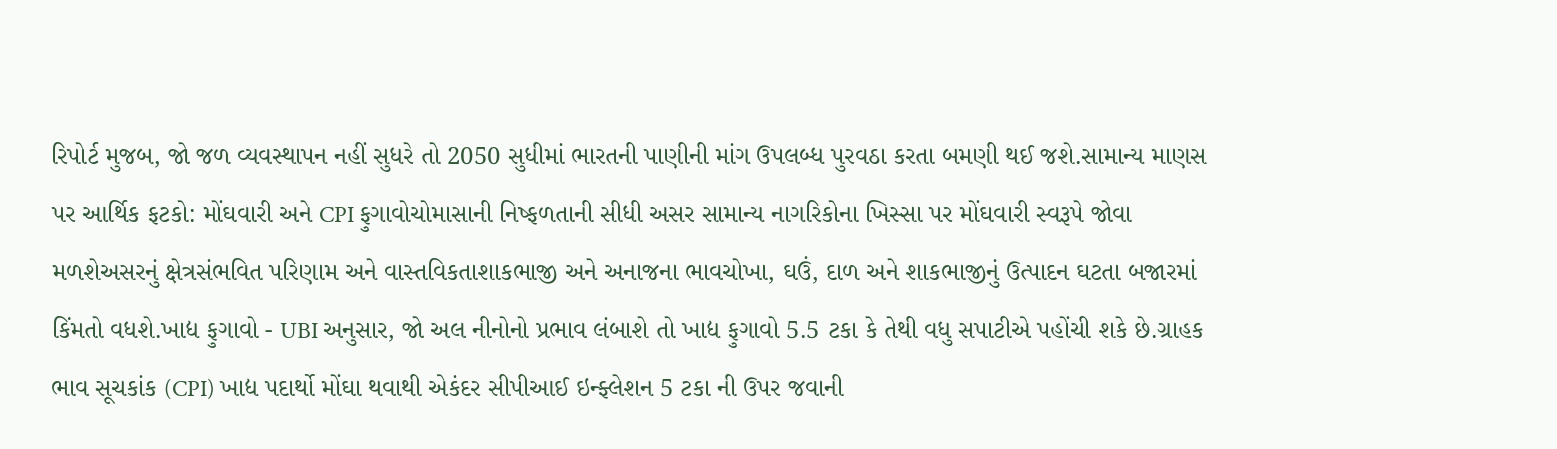રિપોર્ટ મુજબ, જો જળ વ્યવસ્થાપન નહીં સુધરે તો 2050 સુધીમાં ભારતની પાણીની માંગ ઉપલબ્ધ પુરવઠા કરતા બમણી થઈ જશે.સામાન્ય માણસ પર આર્થિક ફટકો: મોંઘવારી અને CPI ફુગાવોચોમાસાની નિષ્ફળતાની સીધી અસર સામાન્ય નાગરિકોના ખિસ્સા પર મોંઘવારી સ્વરૂપે જોવા મળશેઅસરનું ક્ષેત્રસંભવિત પરિણામ અને વાસ્તવિકતાશાકભાજી અને અનાજના ભાવચોખા, ઘઉં, દાળ અને શાકભાજીનું ઉત્પાદન ઘટતા બજારમાં કિંમતો વધશે.ખાદ્ય ફુગાવો - UBI અનુસાર, જો અલ નીનોનો પ્રભાવ લંબાશે તો ખાદ્ય ફુગાવો 5.5 ટકા કે તેથી વધુ સપાટીએ પહોંચી શકે છે.ગ્રાહક ભાવ સૂચકાંક (CPI) ખાદ્ય પદાર્થો મોંઘા થવાથી એકંદર સીપીઆઈ ઇન્ફ્લેશન 5 ટકા ની ઉપર જવાની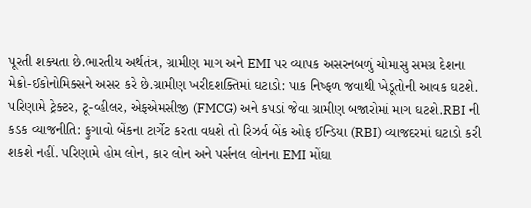પૂરતી શક્યતા છે.ભારતીય અર્થતંત્ર, ગ્રામીણ માગ અને EMI પર વ્યાપક અસરનબળું ચોમાસુ સમગ્ર દેશના મેક્રો-ઈકોનોમિક્સને અસર કરે છે.ગ્રામીણ ખરીદશક્તિમાં ઘટાડો: પાક નિષ્ફળ જવાથી ખેડૂતોની આવક ઘટશે. પરિણામે ટ્રેક્ટર, ટૂ-વ્હીલર, એફએમસીજી (FMCG) અને કપડાં જેવા ગ્રામીણ બજારોમાં માગ ઘટશે.RBI ની કડક વ્યાજનીતિ: ફુગાવો બેંકના ટાર્ગેટ કરતા વધશે તો રિઝર્વ બેંક ઓફ ઈન્ડિયા (RBI) વ્યાજદરમાં ઘટાડો કરી શકશે નહીં. પરિણામે હોમ લોન, કાર લોન અને પર્સનલ લોનના EMI મોંઘા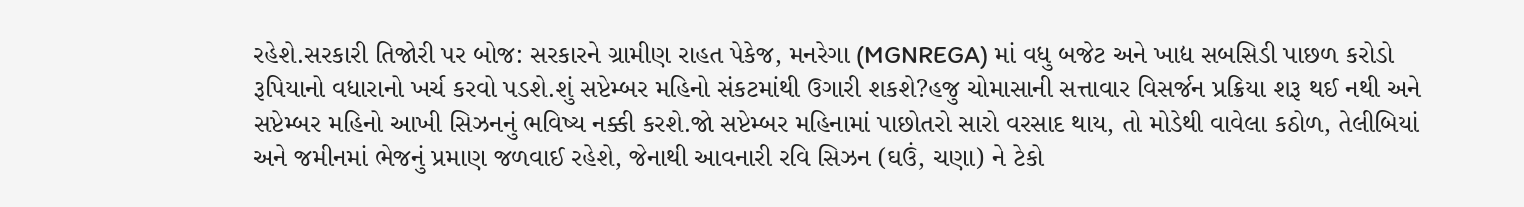રહેશે.સરકારી તિજોરી પર બોજ: સરકારને ગ્રામીણ રાહત પેકેજ, મનરેગા (MGNREGA) માં વધુ બજેટ અને ખાદ્ય સબસિડી પાછળ કરોડો રૂપિયાનો વધારાનો ખર્ચ કરવો પડશે.શું સપ્ટેમ્બર મહિનો સંકટમાંથી ઉગારી શકશે?હજુ ચોમાસાની સત્તાવાર વિસર્જન પ્રક્રિયા શરૂ થઈ નથી અને સપ્ટેમ્બર મહિનો આખી સિઝનનું ભવિષ્ય નક્કી કરશે.જો સપ્ટેમ્બર મહિનામાં પાછોતરો સારો વરસાદ થાય, તો મોડેથી વાવેલા કઠોળ, તેલીબિયાં અને જમીનમાં ભેજનું પ્રમાણ જળવાઈ રહેશે, જેનાથી આવનારી રવિ સિઝન (ઘઉં, ચણા) ને ટેકો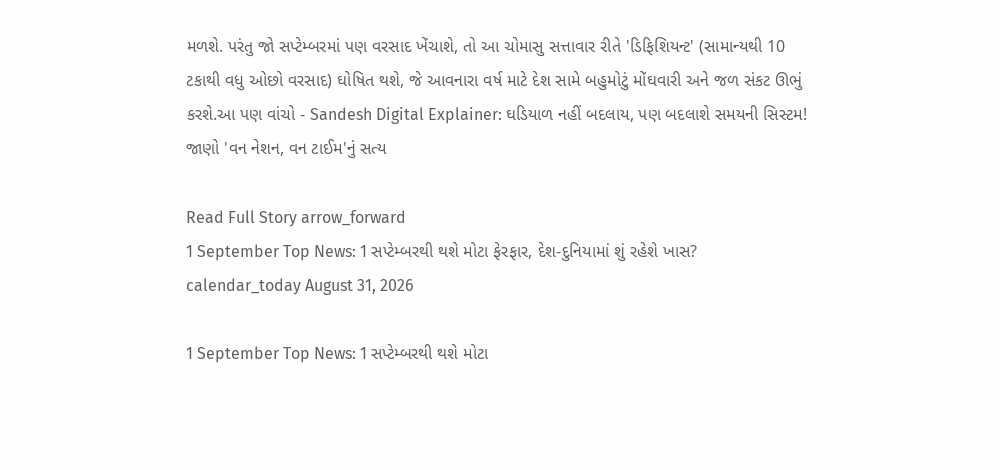મળશે. પરંતુ જો સપ્ટેમ્બરમાં પણ વરસાદ ખેંચાશે, તો આ ચોમાસુ સત્તાવાર રીતે 'ડિફિશિયન્ટ' (સામાન્યથી 10 ટકાથી વધુ ઓછો વરસાદ) ઘોષિત થશે, જે આવનારા વર્ષ માટે દેશ સામે બહુમોટું મોંઘવારી અને જળ સંકટ ઊભું કરશે.આ પણ વાંચો - Sandesh Digital Explainer: ઘડિયાળ નહીં બદલાય, પણ બદલાશે સમયની સિસ્ટમ! જાણો 'વન નેશન, વન ટાઈમ'નું સત્ય

Read Full Story arrow_forward
1 September Top News: 1 સપ્ટેમ્બરથી થશે મોટા ફેરફાર, દેશ-દુનિયામાં શું રહેશે ખાસ?
calendar_today August 31, 2026

1 September Top News: 1 સપ્ટેમ્બરથી થશે મોટા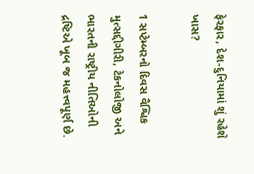ફેરફાર, દેશ-દુનિયામાં શું રહેશે ખાસ?

1 સપ્ટેમ્બરનો દિવસ વૈશ્વિક મુત્સદ્દીગીરી, ટેકનોલોજી અને ભારતની રાષ્ટ્રીય નીતિઓની દ્રષ્ટિએ ખૂબ જ મહત્ત્વપૂર્ણ છે.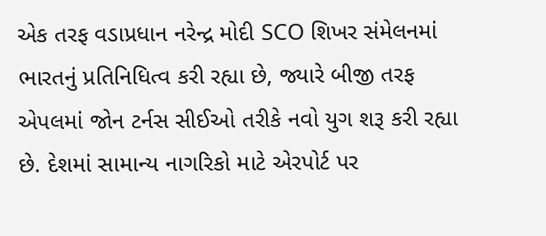એક તરફ વડાપ્રધાન નરેન્દ્ર મોદી SCO શિખર સંમેલનમાં ભારતનું પ્રતિનિધિત્વ કરી રહ્યા છે, જ્યારે બીજી તરફ એપલમાં જોન ટર્નસ સીઈઓ તરીકે નવો યુગ શરૂ કરી રહ્યા છે. દેશમાં સામાન્ય નાગરિકો માટે એરપોર્ટ પર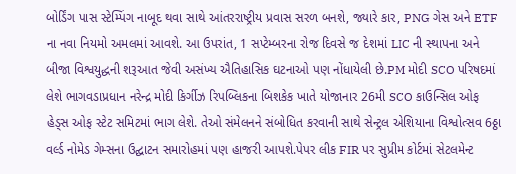બોર્ડિંગ પાસ સ્ટેમ્પિંગ નાબૂદ થવા સાથે આંતરરાષ્ટ્રીય પ્રવાસ સરળ બનશે, જ્યારે કાર, PNG ગેસ અને ETF ના નવા નિયમો અમલમાં આવશે. આ ઉપરાંત, 1 સપ્ટેમ્બરના રોજ દિવસે જ દેશમાં LIC ની સ્થાપના અને બીજા વિશ્વયુદ્ધની શરૂઆત જેવી અસંખ્ય ઐતિહાસિક ઘટનાઓ પણ નોંધાયેલી છે.PM મોદી SCO પરિષદમાં લેશે ભાગવડાપ્રધાન નરેન્દ્ર મોદી કિર્ગીઝ રિપબ્લિકના બિશકેક ખાતે યોજાનાર 26મી SCO કાઉન્સિલ ઓફ હેડ્સ ઓફ સ્ટેટ સમિટમાં ભાગ લેશે. તેઓ સંમેલનને સંબોધિત કરવાની સાથે સેન્ટ્રલ એશિયાના વિશ્વોત્સવ 6ઠ્ઠા વર્લ્ડ નોમેડ ગેમ્સના ઉદ્ઘાટન સમારોહમાં પણ હાજરી આપશે.પેપર લીક FIR પર સુપ્રીમ કોર્ટમાં સેટલમેન્ટ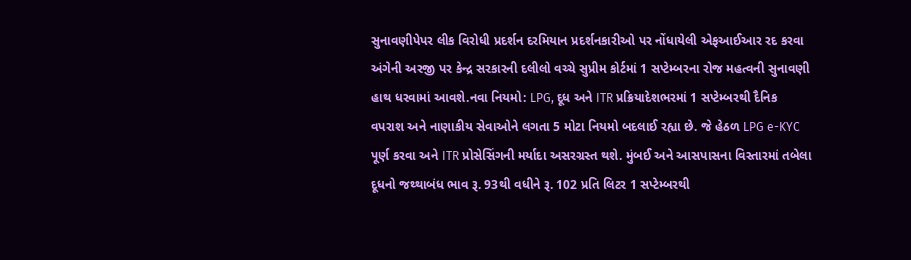સુનાવણીપેપર લીક વિરોધી પ્રદર્શન દરમિયાન પ્રદર્શનકારીઓ પર નોંધાયેલી એફઆઈઆર રદ કરવા અંગેની અરજી પર કેન્દ્ર સરકારની દલીલો વચ્ચે સુપ્રીમ કોર્ટમાં 1 સપ્ટેમ્બરના રોજ મહત્વની સુનાવણી હાથ ધરવામાં આવશે.નવા નિયમો: LPG, દૂધ અને ITR પ્રક્રિયાદેશભરમાં 1 સપ્ટેમ્બરથી દૈનિક વપરાશ અને નાણાકીય સેવાઓને લગતા 5 મોટા નિયમો બદલાઈ રહ્યા છે. જે હેઠળ LPG e-KYC પૂર્ણ કરવા અને ITR પ્રોસેસિંગની મર્યાદા અસરગ્રસ્ત થશે. મુંબઈ અને આસપાસના વિસ્તારમાં તબેલા દૂધનો જથ્થાબંધ ભાવ રૂ. 93થી વધીને રૂ. 102 પ્રતિ લિટર 1 સપ્ટેમ્બરથી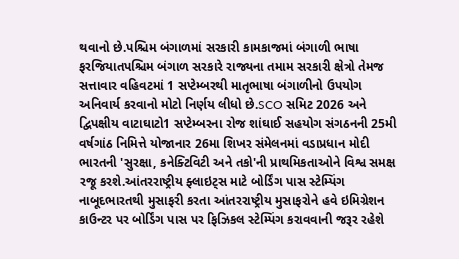થવાનો છે.પશ્ચિમ બંગાળમાં સરકારી કામકાજમાં બંગાળી ભાષા ફરજિયાતપશ્ચિમ બંગાળ સરકારે રાજ્યના તમામ સરકારી ક્ષેત્રો તેમજ સત્તાવાર વહિવટમાં 1 સપ્ટેમ્બરથી માતૃભાષા બંગાળીનો ઉપયોગ અનિવાર્ય કરવાનો મોટો નિર્ણય લીધો છે.SCO સમિટ 2026 અને દ્વિપક્ષીય વાટાઘાટો1 સપ્ટેમ્બરના રોજ શાંઘાઈ સહયોગ સંગઠનની 25મી વર્ષગાંઠ નિમિત્તે યોજાનાર 26મા શિખર સંમેલનમાં વડાપ્રધાન મોદી ભારતની 'સુરક્ષા, કનેક્ટિવિટી અને તકો'ની પ્રાથમિકતાઓને વિશ્વ સમક્ષ રજૂ કરશે.આંતરરાષ્ટ્રીય ફ્લાઇટ્સ માટે બોર્ડિંગ પાસ સ્ટેમ્પિંગ નાબૂદભારતથી મુસાફરી કરતા આંતરરાષ્ટ્રીય મુસાફરોને હવે ઇમિગ્રેશન કાઉન્ટર પર બોર્ડિંગ પાસ પર ફિઝિકલ સ્ટેમ્પિંગ કરાવવાની જરૂર રહેશે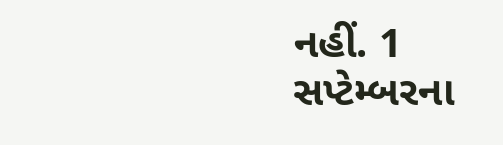નહીં. 1 સપ્ટેમ્બરના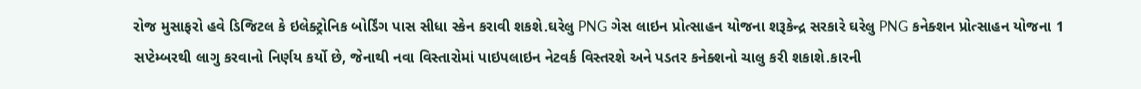રોજ મુસાફરો હવે ડિજિટલ કે ઇલેક્ટ્રોનિક બોર્ડિંગ પાસ સીધા સ્કેન કરાવી શકશે.ઘરેલુ PNG ગેસ લાઇન પ્રોત્સાહન યોજના શરૂકેન્દ્ર સરકારે ઘરેલુ PNG કનેક્શન પ્રોત્સાહન યોજના 1 સપ્ટેમ્બરથી લાગુ કરવાનો નિર્ણય કર્યો છે, જેનાથી નવા વિસ્તારોમાં પાઇપલાઇન નેટવર્ક વિસ્તરશે અને પડતર કનેક્શનો ચાલુ કરી શકાશે.કારની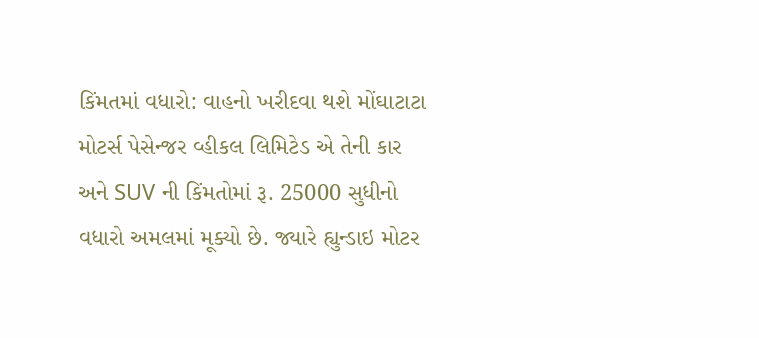કિંમતમાં વધારો: વાહનો ખરીદવા થશે મોંઘાટાટા મોટર્સ પેસેન્જર વ્હીકલ લિમિટેડ એ તેની કાર અને SUV ની કિંમતોમાં રૂ. 25000 સુધીનો વધારો અમલમાં મૂક્યો છે. જ્યારે હ્યુન્ડાઇ મોટર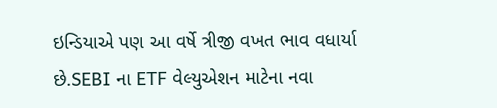ઇન્ડિયાએ પણ આ વર્ષે ત્રીજી વખત ભાવ વધાર્યા છે.SEBI ના ETF વેલ્યુએશન માટેના નવા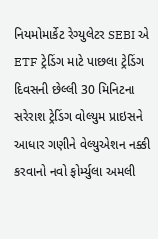નિયમોમાર્કેટ રેગ્યુલેટર SEBI એ ETF ટ્રેડિંગ માટે પાછલા ટ્રેડિંગ દિવસની છેલ્લી 30 મિનિટના સરેરાશ ટ્રેડિંગ વોલ્યુમ પ્રાઇસને આધાર ગણીને વેલ્યુએશન નક્કી કરવાનો નવો ફોર્મ્યુલા અમલી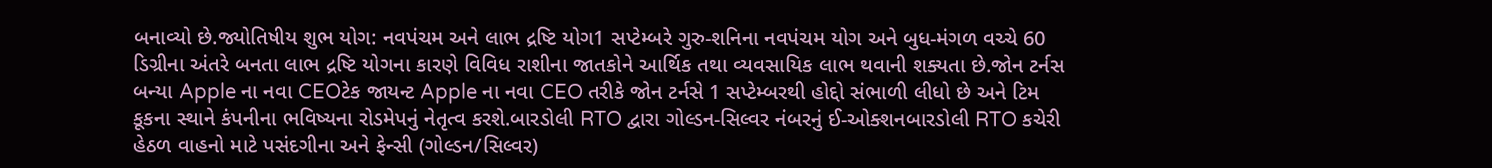બનાવ્યો છે.જ્યોતિષીય શુભ યોગ: નવપંચમ અને લાભ દ્રષ્ટિ યોગ1 સપ્ટેમ્બરે ગુરુ-શનિના નવપંચમ યોગ અને બુધ-મંગળ વચ્ચે 60 ડિગ્રીના અંતરે બનતા લાભ દ્રષ્ટિ યોગના કારણે વિવિધ રાશીના જાતકોને આર્થિક તથા વ્યવસાયિક લાભ થવાની શક્યતા છે.જોન ટર્નસ બન્યા Apple ના નવા CEOટેક જાયન્ટ Apple ના નવા CEO તરીકે જોન ટર્નસે 1 સપ્ટેમ્બરથી હોદ્દો સંભાળી લીધો છે અને ટિમ કૂકના સ્થાને કંપનીના ભવિષ્યના રોડમેપનું નેતૃત્વ કરશે.બારડોલી RTO દ્વારા ગોલ્ડન-સિલ્વર નંબરનું ઈ-ઓક્શનબારડોલી RTO કચેરી હેઠળ વાહનો માટે પસંદગીના અને ફેન્સી (ગોલ્ડન/સિલ્વર)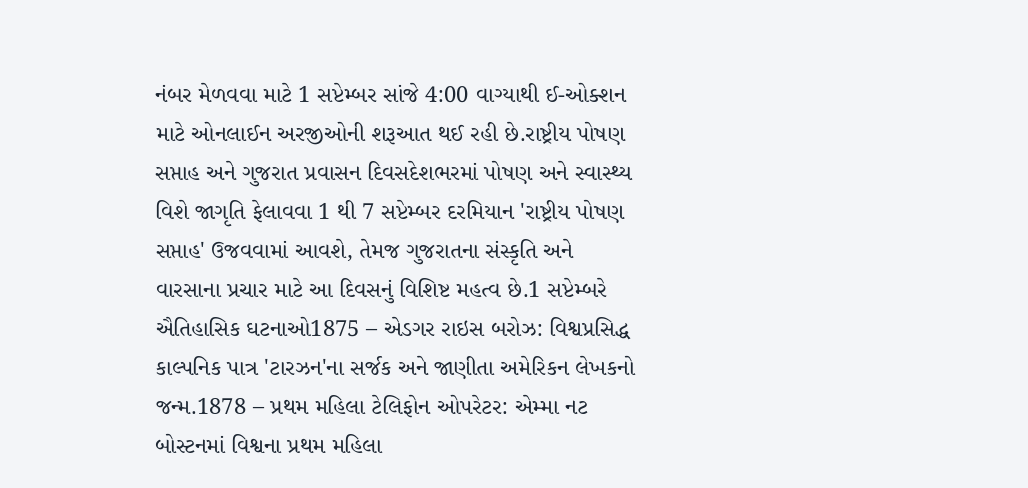નંબર મેળવવા માટે 1 સપ્ટેમ્બર સાંજે 4:00 વાગ્યાથી ઈ-ઓક્શન માટે ઓનલાઈન અરજીઓની શરૂઆત થઈ રહી છે.રાષ્ટ્રીય પોષણ સપ્તાહ અને ગુજરાત પ્રવાસન દિવસદેશભરમાં પોષણ અને સ્વાસ્થ્ય વિશે જાગૃતિ ફેલાવવા 1 થી 7 સપ્ટેમ્બર દરમિયાન 'રાષ્ટ્રીય પોષણ સપ્તાહ' ઉજવવામાં આવશે, તેમજ ગુજરાતના સંસ્કૃતિ અને વારસાના પ્રચાર માટે આ દિવસનું વિશિષ્ટ મહત્વ છે.1 સપ્ટેમ્બરે ઐતિહાસિક ઘટનાઓ1875 – એડગર રાઇસ બરોઝ: વિશ્વપ્રસિદ્ધ કાલ્પનિક પાત્ર 'ટારઝન'ના સર્જક અને જાણીતા અમેરિકન લેખકનો જન્મ.1878 – પ્રથમ મહિલા ટેલિફોન ઓપરેટર: એમ્મા નટ બોસ્ટનમાં વિશ્વના પ્રથમ મહિલા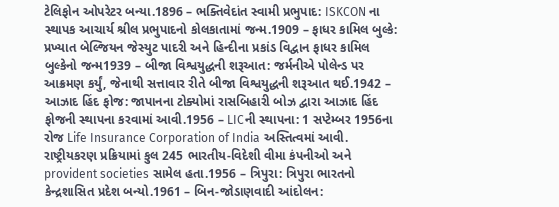ટેલિફોન ઓપરેટર બન્યા.1896 – ભક્તિવેદાંત સ્વામી પ્રભુપાદ: ISKCON ના સ્થાપક આચાર્ય શ્રીલ પ્રભુપાદનો કોલકાતામાં જન્મ.1909 – ફાધર કામિલ બુલ્કે: પ્રખ્યાત બેલ્જિયન જેસ્યુટ પાદરી અને હિન્દીના પ્રકાંડ વિદ્વાન ફાધર કામિલ બુલ્કેનો જન્મ1939 – બીજા વિશ્વયુદ્ધની શરૂઆત: જર્મનીએ પોલેન્ડ પર આક્રમણ કર્યું, જેનાથી સત્તાવાર રીતે બીજા વિશ્વયુદ્ધની શરૂઆત થઈ.1942 – આઝાદ હિંદ ફોજ: જાપાનના ટોક્યોમાં રાસબિહારી બોઝ દ્વારા આઝાદ હિંદ ફોજની સ્થાપના કરવામાં આવી.1956 – LICની સ્થાપના: 1 સપ્ટેમ્બર 1956ના રોજ Life Insurance Corporation of India અસ્તિત્વમાં આવી. રાષ્ટ્રીયકરણ પ્રક્રિયામાં કુલ 245 ભારતીય-વિદેશી વીમા કંપનીઓ અને provident societies સામેલ હતા.1956 – ત્રિપુરા: ત્રિપુરા ભારતનો કેન્દ્રશાસિત પ્રદેશ બન્યો.1961 – બિન-જોડાણવાદી આંદોલન: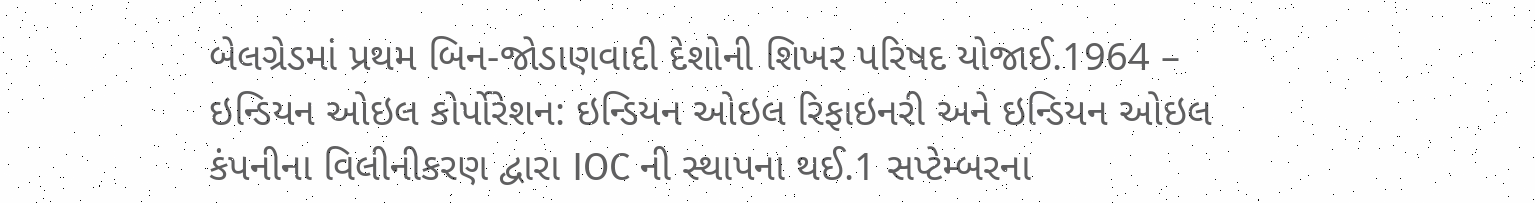બેલગ્રેડમાં પ્રથમ બિન-જોડાણવાદી દેશોની શિખર પરિષદ યોજાઈ.1964 – ઇન્ડિયન ઓઇલ કોર્પોરેશન: ઇન્ડિયન ઓઇલ રિફાઇનરી અને ઇન્ડિયન ઓઇલ કંપનીના વિલીનીકરણ દ્વારા IOC ની સ્થાપના થઈ.1 સપ્ટેમ્બરના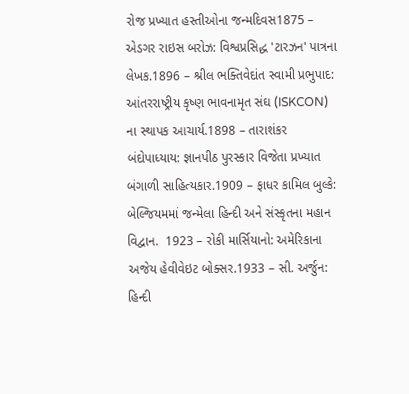રોજ પ્રખ્યાત હસ્તીઓના જન્મદિવસ1875 – એડગર રાઇસ બરોઝ: વિશ્વપ્રસિદ્ધ 'ટારઝન' પાત્રના લેખક.1896 – શ્રીલ ભક્તિવેદાંત સ્વામી પ્રભુપાદ: આંતરરાષ્ટ્રીય કૃષ્ણ ભાવનામૃત સંઘ (ISKCON) ના સ્થાપક આચાર્ય.1898 – તારાશંકર બંદોપાધ્યાય: જ્ઞાનપીઠ પુરસ્કાર વિજેતા પ્રખ્યાત બંગાળી સાહિત્યકાર.1909 – ફાધર કામિલ બુલ્કે: બેલ્જિયમમાં જન્મેલા હિન્દી અને સંસ્કૃતના મહાન વિદ્વાન.  1923 – રોકી માર્સિયાનો: અમેરિકાના અજેય હેવીવેઇટ બોક્સર.1933 – સી. અર્જુન: હિન્દી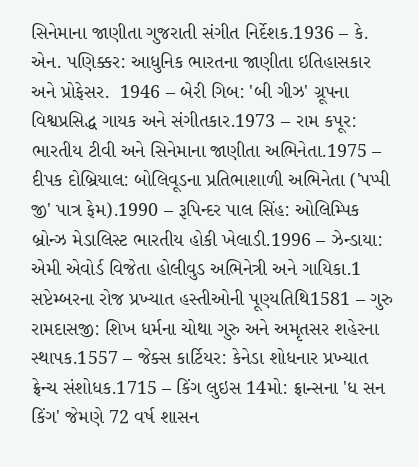સિનેમાના જાણીતા ગુજરાતી સંગીત નિર્દેશક.1936 – કે. એન. પણિક્કર: આધુનિક ભારતના જાણીતા ઇતિહાસકાર અને પ્રોફેસર.  1946 – બેરી ગિબ: 'બી ગીઝ' ગ્રૂપના વિશ્વપ્રસિદ્ધ ગાયક અને સંગીતકાર.1973 – રામ કપૂર: ભારતીય ટીવી અને સિનેમાના જાણીતા અભિનેતા.1975 – દીપક દોબ્રિયાલ: બોલિવૂડના પ્રતિભાશાળી અભિનેતા ('પપ્પી જી' પાત્ર ફેમ).1990 – રૂપિન્દર પાલ સિંહ: ઓલિમ્પિક બ્રોન્ઝ મેડાલિસ્ટ ભારતીય હોકી ખેલાડી.1996 – ઝેન્ડાયા: એમી એવોર્ડ વિજેતા હોલીવુડ અભિનેત્રી અને ગાયિકા.1 સપ્ટેમ્બરના રોજ પ્રખ્યાત હસ્તીઓની પૂણ્યતિથિ1581 – ગુરુ રામદાસજી: શિખ ધર્મના ચોથા ગુરુ અને અમૃતસર શહેરના સ્થાપક.1557 – જેક્સ કાર્ટિયર: કેનેડા શોધનાર પ્રખ્યાત ફ્રેન્ચ સંશોધક.1715 – કિંગ લુઇસ 14મો: ફ્રાન્સના 'ધ સન કિંગ' જેમણે 72 વર્ષ શાસન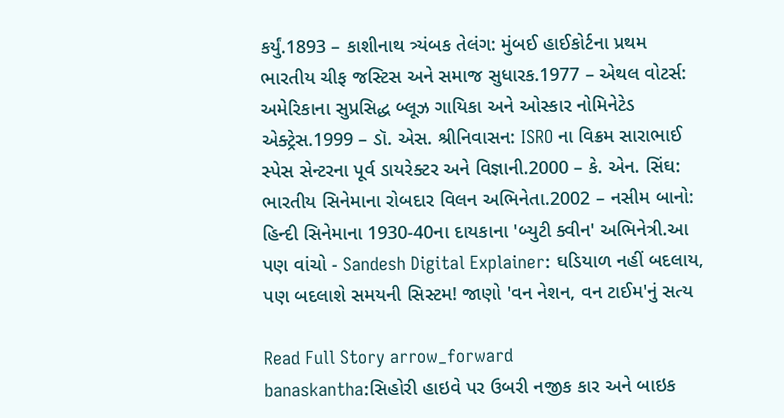કર્યું.1893 – કાશીનાથ ત્ર્યંબક તેલંગ: મુંબઈ હાઈકોર્ટના પ્રથમ ભારતીય ચીફ જસ્ટિસ અને સમાજ સુધારક.1977 – એથલ વોટર્સ: અમેરિકાના સુપ્રસિદ્ધ બ્લૂઝ ગાયિકા અને ઓસ્કાર નોમિનેટેડ એક્ટ્રેસ.1999 – ડૉ. એસ. શ્રીનિવાસન: ISRO ના વિક્રમ સારાભાઈ સ્પેસ સેન્ટરના પૂર્વ ડાયરેક્ટર અને વિજ્ઞાની.2000 – કે. એન. સિંઘ: ભારતીય સિનેમાના રોબદાર વિલન અભિનેતા.2002 – નસીમ બાનો: હિન્દી સિનેમાના 1930-40ના દાયકાના 'બ્યુટી ક્વીન' અભિનેત્રી.આ પણ વાંચો - Sandesh Digital Explainer: ઘડિયાળ નહીં બદલાય, પણ બદલાશે સમયની સિસ્ટમ! જાણો 'વન નેશન, વન ટાઈમ'નું સત્ય

Read Full Story arrow_forward
banaskantha:સિહોરી હાઇવે પર ઉબરી નજીક કાર અને બાઇક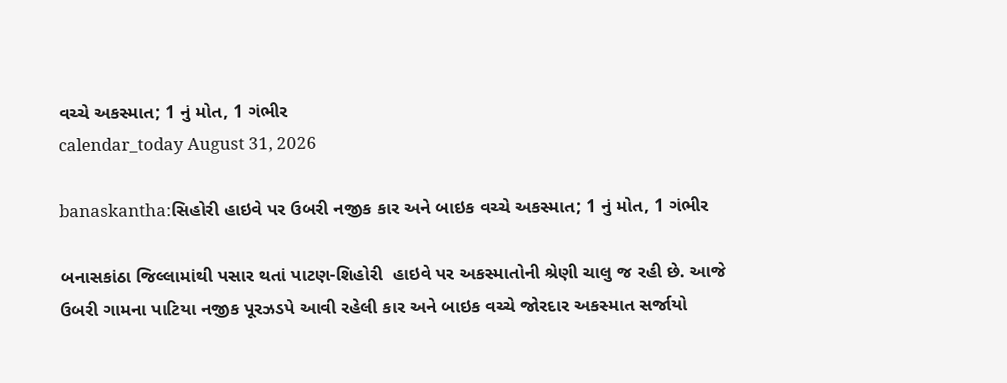વચ્ચે અકસ્માત; 1 નું મોત, 1 ગંભીર
calendar_today August 31, 2026

banaskantha:સિહોરી હાઇવે પર ઉબરી નજીક કાર અને બાઇક વચ્ચે અકસ્માત; 1 નું મોત, 1 ગંભીર

બનાસકાંઠા જિલ્લામાંથી પસાર થતાં પાટણ-શિહોરી  હાઇવે પર અકસ્માતોની શ્રેણી ચાલુ જ રહી છે. આજે ઉબરી ગામના પાટિયા નજીક પૂરઝડપે આવી રહેલી કાર અને બાઇક વચ્ચે જોરદાર અકસ્માત સર્જાયો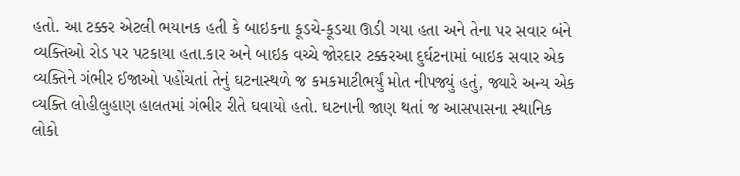હતો. આ ટક્કર એટલી ભયાનક હતી કે બાઇકના કૂડચે-કૂડચા ઊડી ગયા હતા અને તેના પર સવાર બંને વ્યક્તિઓ રોડ પર પટકાયા હતા.કાર અને બાઇક વચ્ચે જોરદાર ટક્કરઆ દુર્ઘટનામાં બાઇક સવાર એક વ્યક્તિને ગંભીર ઈજાઓ પહોંચતાં તેનું ઘટનાસ્થળે જ કમકમાટીભર્યું મોત નીપજ્યું હતું, જ્યારે અન્ય એક વ્યક્તિ લોહીલુહાણ હાલતમાં ગંભીર રીતે ઘવાયો હતો. ઘટનાની જાણ થતાં જ આસપાસના સ્થાનિક લોકો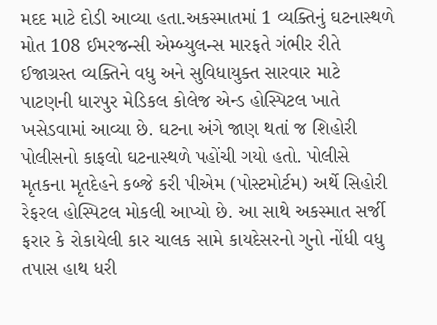મદદ માટે દોડી આવ્યા હતા.અકસ્માતમાં 1 વ્યક્તિનું ઘટનાસ્થળે મોત 108 ઈમરજન્સી એમ્બ્યુલન્સ મારફતે ગંભીર રીતે ઈજાગ્રસ્ત વ્યક્તિને વધુ અને સુવિધાયુક્ત સારવાર માટે પાટણની ધારપુર મેડિકલ કોલેજ એન્ડ હોસ્પિટલ ખાતે ખસેડવામાં આવ્યા છે. ઘટના અંગે જાણ થતાં જ શિહોરી પોલીસનો કાફલો ઘટનાસ્થળે પહોંચી ગયો હતો. પોલીસે મૃતકના મૃતદેહને કબ્જે કરી પીએમ (પોસ્ટમોર્ટમ) અર્થે સિહોરી રેફરલ હોસ્પિટલ મોકલી આપ્યો છે. આ સાથે અકસ્માત સર્જી ફરાર કે રોકાયેલી કાર ચાલક સામે કાયદેસરનો ગુનો નોંધી વધુ તપાસ હાથ ધરી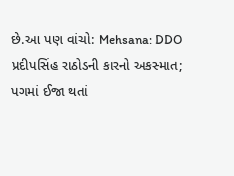છે.આ પણ વાંચો: Mehsana: DDO પ્રદીપસિંહ રાઠોડની કારનો અકસ્માત; પગમાં ઈજા થતાં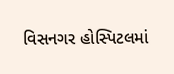વિસનગર હોસ્પિટલમાં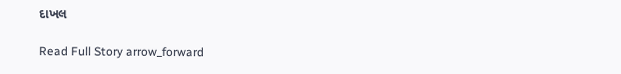દાખલ

Read Full Story arrow_forward